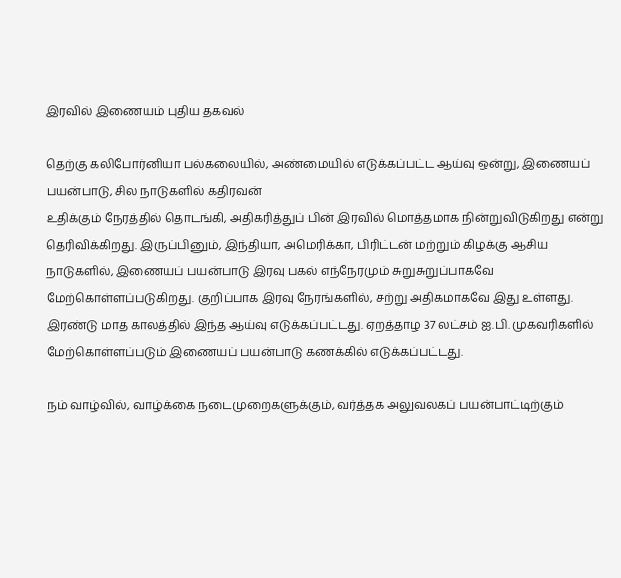இரவில் இணையம் புதிய தகவல்

தெற்கு கலிபோர்னியா பல்கலையில், அண்மையில் எடுக்கப்பட்ட ஆய்வு ஒன்று, இணையப் பயன்பாடு, சில நாடுகளில் கதிரவன்
உதிக்கும் நேரத்தில் தொடங்கி, அதிகரித்துப் பின் இரவில் மொத்தமாக நின்றுவிடுகிறது என்று தெரிவிக்கிறது. இருப்பினும், இந்தியா, அமெரிக்கா, பிரிட்டன் மற்றும் கிழக்கு ஆசிய நாடுகளில், இணையப் பயன்பாடு இரவு பகல் எந்நேரமும் சுறுசுறுப்பாகவே மேற்கொள்ளப்படுகிறது. குறிப்பாக இரவு நேரங்களில், சற்று அதிகமாகவே இது உள்ளது. இரண்டு மாத காலத்தில் இந்த ஆய்வு எடுக்கப்பட்டது. ஏறத்தாழ 37 லட்சம் ஐ.பி. முகவரிகளில் மேற்கொள்ளப்படும் இணையப் பயன்பாடு கணக்கில் எடுக்கப்பட்டது.

நம் வாழ்வில், வாழ்க்கை நடைமுறைகளுக்கும், வர்த்தக அலுவலகப் பயன்பாட்டிற்கும்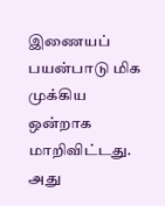இணையப் பயன்பாடு மிக முக்கிய ஒன்றாக மாறிவிட்டது. அது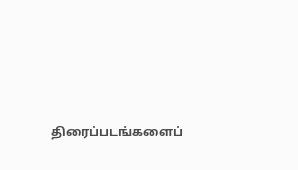திரைப்படங்களைப்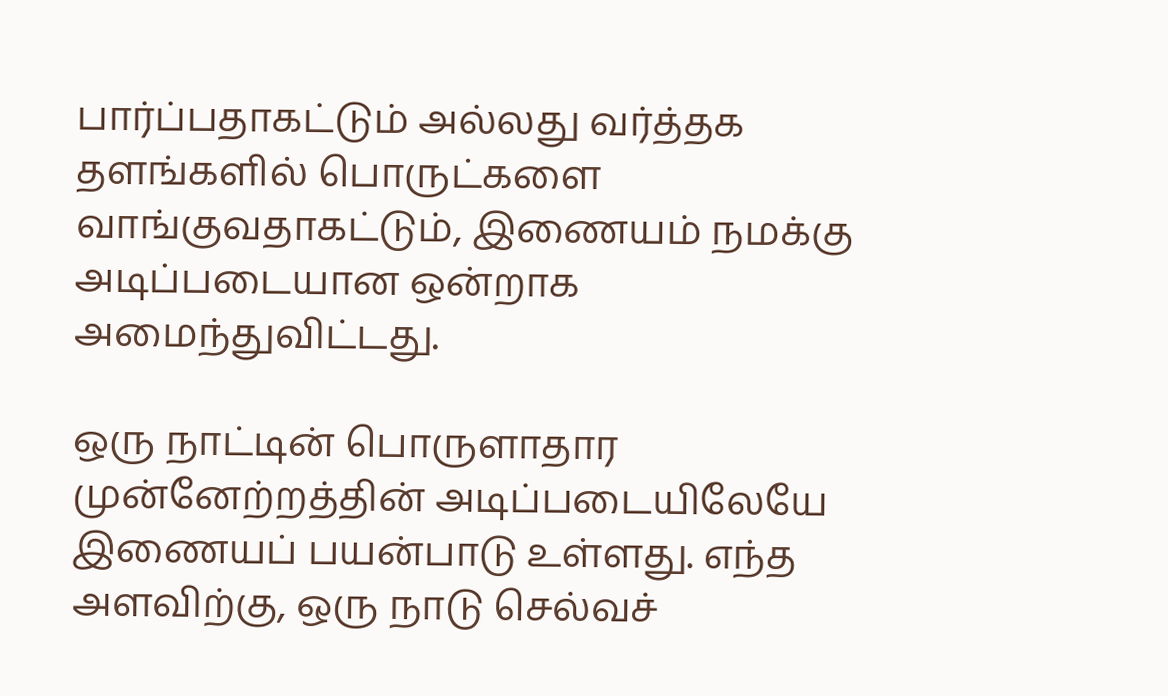பார்ப்பதாகட்டும் அல்லது வர்த்தக தளங்களில் பொருட்களை வாங்குவதாகட்டும், இணையம் நமக்கு அடிப்படையான ஒன்றாக அமைந்துவிட்டது.

ஒரு நாட்டின் பொருளாதார முன்னேற்றத்தின் அடிப்படையிலேயே இணையப் பயன்பாடு உள்ளது. எந்த அளவிற்கு, ஒரு நாடு செல்வச்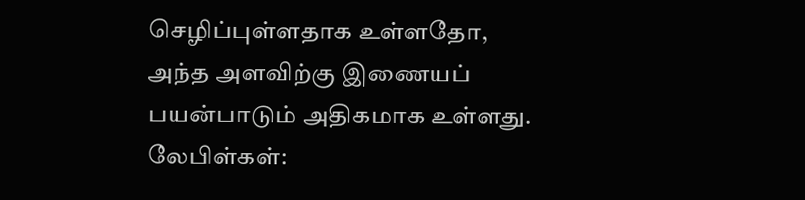செழிப்புள்ளதாக உள்ளதோ, அந்த அளவிற்கு இணையப் பயன்பாடும் அதிகமாக உள்ளது.
லேபிள்கள்: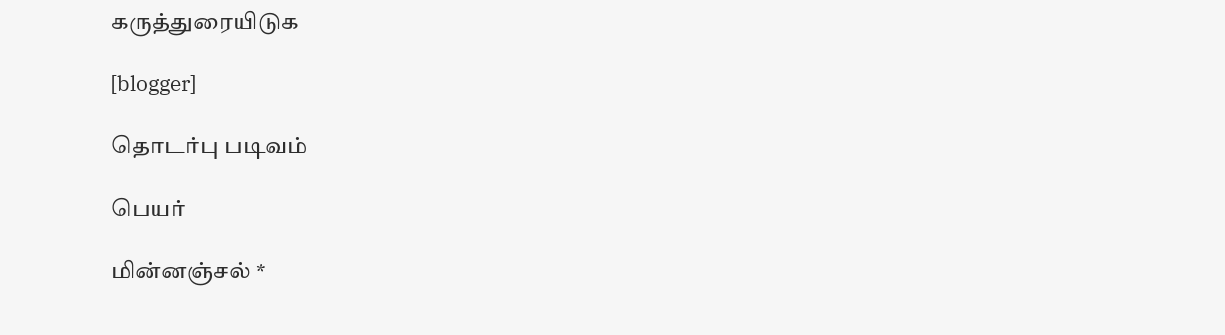கருத்துரையிடுக

[blogger]

தொடர்பு படிவம்

பெயர்

மின்னஞ்சல் *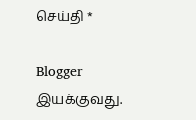செய்தி *

Blogger இயக்குவது.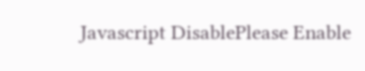Javascript DisablePlease Enable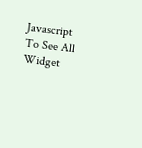Javascript To See All Widget